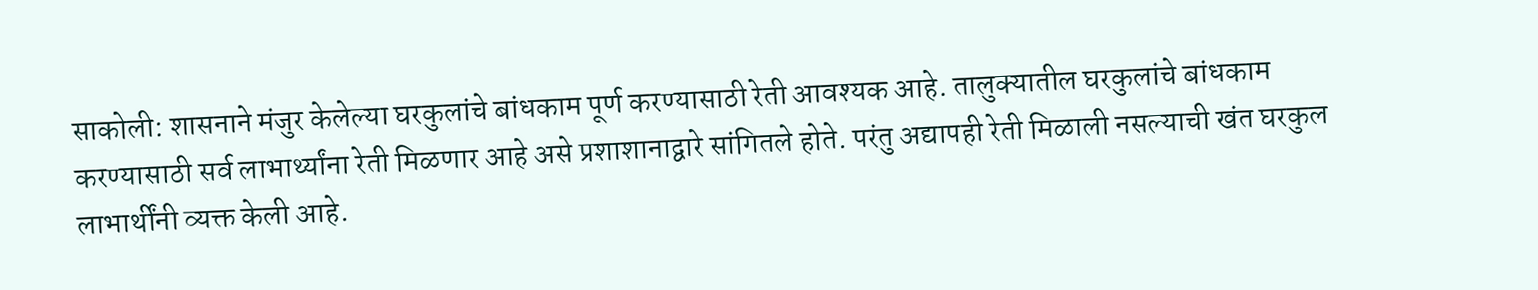साकोली: शासनाने मंजुर केलेल्या घरकुलांचे बांधकाम पूर्ण करण्यासाठी रेती आवश्यक आहे. तालुक्यातील घरकुलांचे बांधकाम करण्यासाठी सर्व लाभार्थ्यांना रेती मिळणार आहे असे प्रशाशानाद्वारे सांगितले होते. परंतु अद्यापही रेती मिळाली नसल्याची खंत घरकुल लाभार्थींनी व्यक्त केली आहे.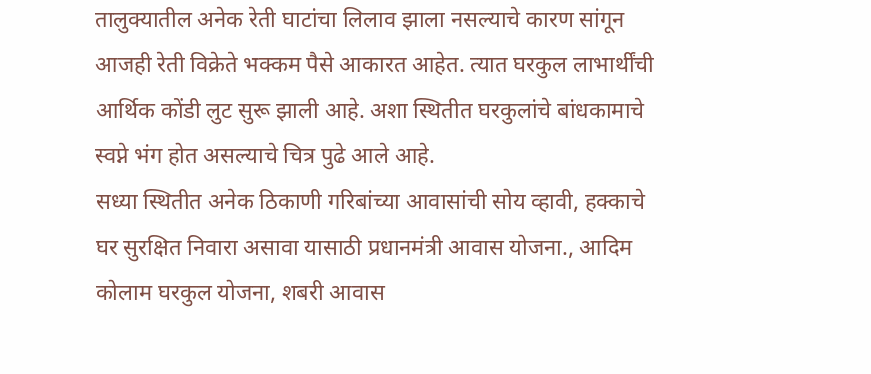तालुक्यातील अनेक रेती घाटांचा लिलाव झाला नसल्याचे कारण सांगून आजही रेती विक्रेते भक्कम पैसे आकारत आहेत. त्यात घरकुल लाभार्थींची आर्थिक कोंडी लुट सुरू झाली आहे. अशा स्थितीत घरकुलांचे बांधकामाचे स्वप्ने भंग होत असल्याचे चित्र पुढे आले आहे.
सध्या स्थितीत अनेक ठिकाणी गरिबांच्या आवासांची सोय व्हावी, हक्काचे घर सुरक्षित निवारा असावा यासाठी प्रधानमंत्री आवास योजना., आदिम कोलाम घरकुल योजना, शबरी आवास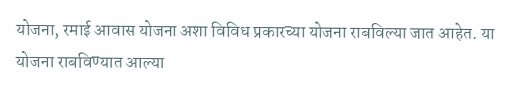योजना, रमाई आवास योजना अशा विविध प्रकारच्या योजना राबविल्या जात आहेत. या योजना राबविण्यात आल्या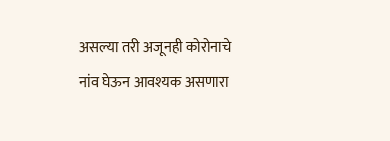असल्या तरी अजूनही कोरोनाचे नांव घेऊन आवश्यक असणारा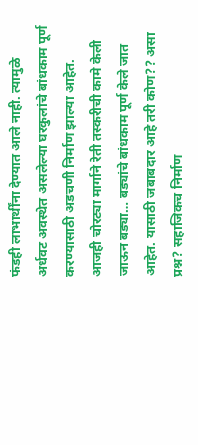फंडही लाभार्थींना देण्यात आले नाही. त्यामुळे अर्धवट अवस्थेत असलेल्या घरकुलांचे बांधकाम पूर्ण करण्यासाठी अडचणी निर्माण झाल्या आहेत. आजही चोरट्या मार्गाने रेती तस्करीची कामे केली जाऊन बड्या… बड्यांचे बांधकाम पूर्ण केले जात आहेत. यासाठी जबाबदार आहे तरी कोण?? असा प्रश्न? सहाजिकच निर्माण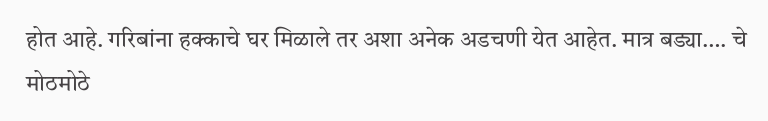होत आहे. गरिबांना हक्काचे घर मिळाले तर अशा अनेक अडचणी येत आहेत. मात्र बड्या…. चे मोठमोठे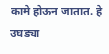कामे होऊन जातात. हे उघड्या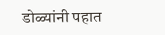डोळ्यांनी पहात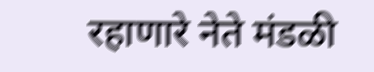रहाणारे नेते मंडळी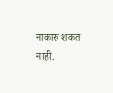नाकारु शकत नाही.